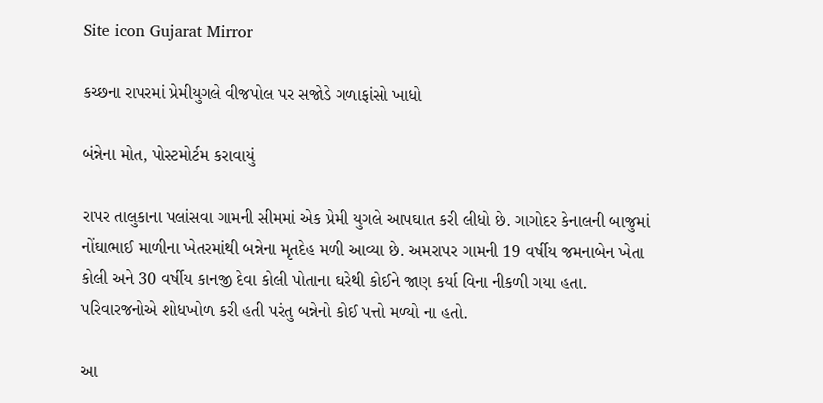Site icon Gujarat Mirror

કચ્છના રાપરમાં પ્રેમીયુગલે વીજપોલ પર સજોડે ગળાફાંસો ખાધો

બંન્નેના મોત, પોસ્ટમોર્ટમ કરાવાયું

રાપર તાલુકાના પલાંસવા ગામની સીમમાં એક પ્રેમી યુગલે આપઘાત કરી લીધો છે. ગાગોદર કેનાલની બાજુમાં નોંઘાભાઈ માળીના ખેતરમાંથી બન્નેના મૃતદેહ મળી આવ્યા છે. અમરાપર ગામની 19 વર્ષીય જમનાબેન ખેતા કોલી અને 30 વર્ષીય કાનજી દેવા કોલી પોતાના ઘરેથી કોઈને જાણ કર્યા વિના નીકળી ગયા હતા. પરિવારજનોએ શોધખોળ કરી હતી પરંતુ બન્નેનો કોઈ પત્તો મળ્યો ના હતો.

આ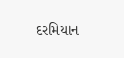દરમિયાન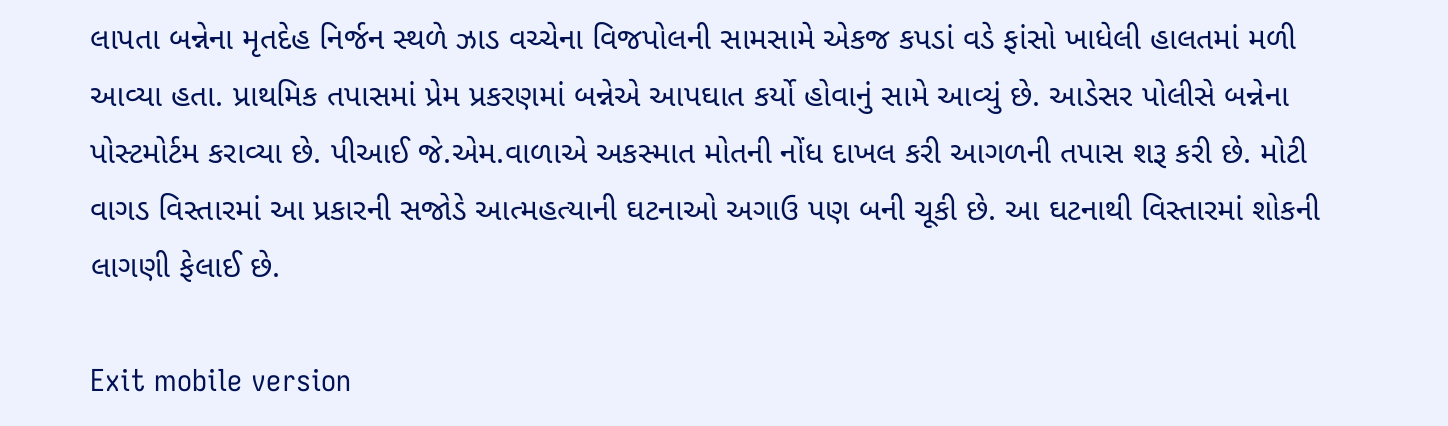લાપતા બન્નેના મૃતદેહ નિર્જન સ્થળે ઝાડ વચ્ચેના વિજપોલની સામસામે એકજ કપડાં વડે ફાંસો ખાધેલી હાલતમાં મળી આવ્યા હતા. પ્રાથમિક તપાસમાં પ્રેમ પ્રકરણમાં બન્નેએ આપઘાત કર્યો હોવાનું સામે આવ્યું છે. આડેસર પોલીસે બન્નેના પોસ્ટમોર્ટમ કરાવ્યા છે. પીઆઈ જે.એમ.વાળાએ અકસ્માત મોતની નોંધ દાખલ કરી આગળની તપાસ શરૂ કરી છે. મોટી વાગડ વિસ્તારમાં આ પ્રકારની સજોડે આત્મહત્યાની ઘટનાઓ અગાઉ પણ બની ચૂકી છે. આ ઘટનાથી વિસ્તારમાં શોકની લાગણી ફેલાઈ છે.

Exit mobile version